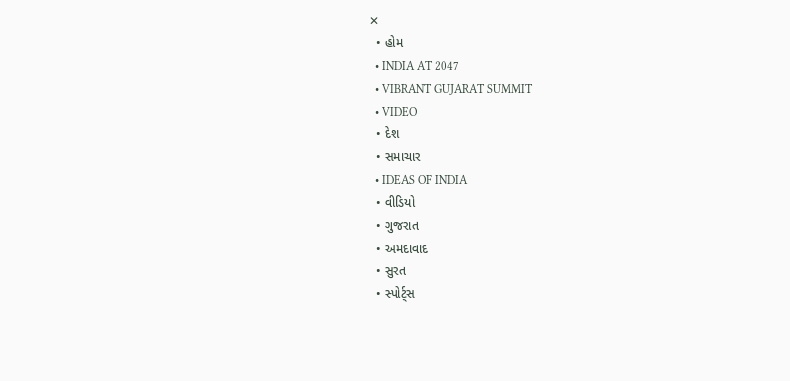✕
  • હોમ
  • INDIA AT 2047
  • VIBRANT GUJARAT SUMMIT
  • VIDEO
  • દેશ
  • સમાચાર
  • IDEAS OF INDIA
  • વીડિયો
  • ગુજરાત
  • અમદાવાદ
  • સુરત
  • સ્પોર્ટ્સ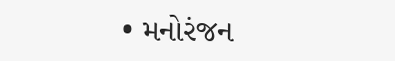• મનોરંજન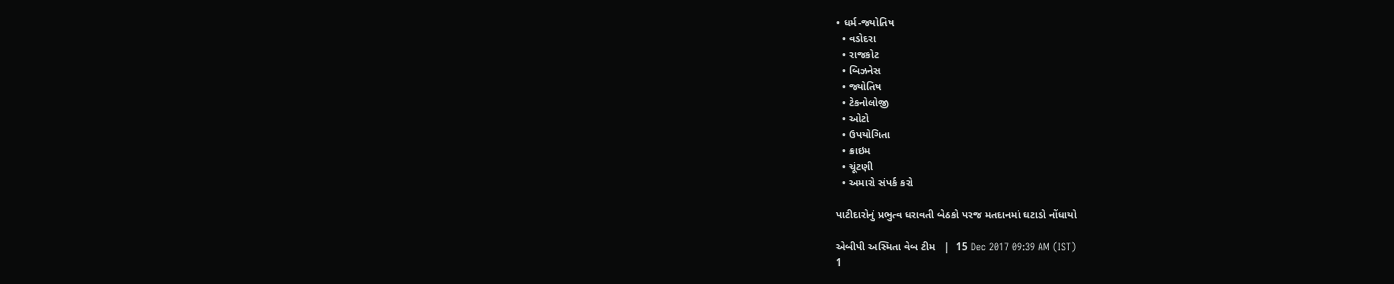• ધર્મ-જ્યોતિષ
  • વડોદરા
  • રાજકોટ
  • બિઝનેસ
  • જ્યોતિષ
  • ટેકનોલોજી
  • ઓટો
  • ઉપયોગિતા
  • ક્રાઇમ
  • ચૂંટણી
  • અમારો સંપર્ક કરો

પાટીદારોનું પ્રભુત્વ ધરાવતી બેઠકો પરજ મતદાનમાં ઘટાડો નોંધાયો

એબીપી અસ્મિતા વેબ ટીમ   |  15 Dec 2017 09:39 AM (IST)
1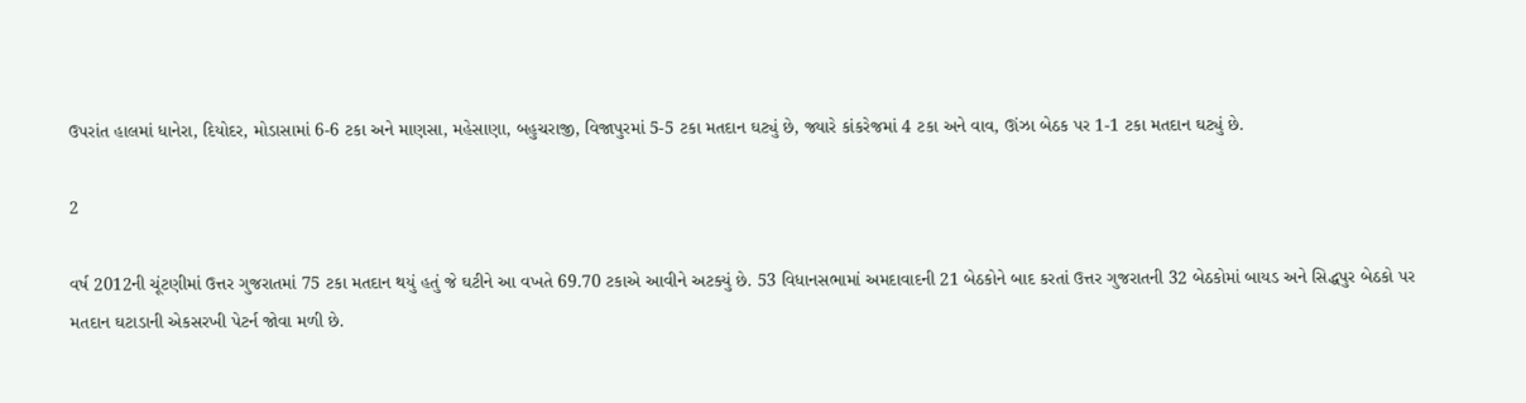ઉપરાંત હાલમાં ધાનેરા, દિયોદર, મોડાસામાં 6-6 ટકા અને માણસા, મહેસાણા, બહુચરાજી, વિજાપુરમાં 5-5 ટકા મતદાન ઘટ્યું છે, જ્યારે કાંકરેજમાં 4 ટકા અને વાવ, ઊંઝા બેઠક પર 1-1 ટકા મતદાન ઘટ્યું છે.

2

વર્ષ 2012ની ચૂંટણીમાં ઉત્તર ગુજરાતમાં 75 ટકા મતદાન થયું હતું જે ઘટીને આ વખતે 69.70 ટકાએ આવીને અટક્યું છે. 53 વિધાનસભામાં અમદાવાદની 21 બેઠકોને બાદ કરતાં ઉત્તર ગુજરાતની 32 બેઠકોમાં બાયડ અને સિદ્ધપુર બેઠકો પર મતદાન ઘટાડાની એકસરખી પેટર્ન જોવા મળી છે.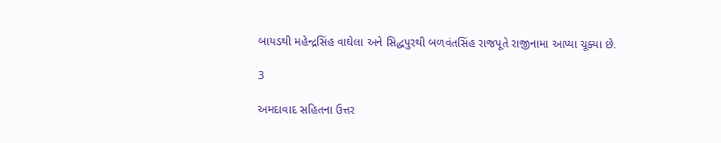બાયડથી મહેન્દ્રસિંહ વાઘેલા અને સિદ્ધપુરથી બળવંતસિંહ રાજપૂતે રાજીનામા આપ્યા ચૂક્યા છે.

3

અમદાવાદ સહિતના ઉત્તર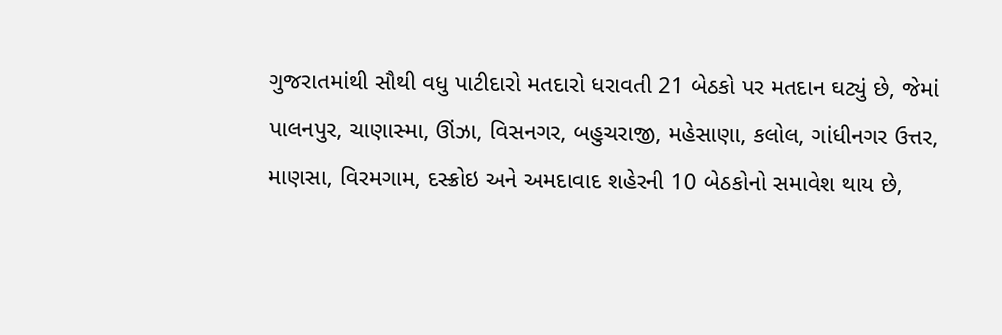ગુજરાતમાંથી સૌથી વધુ પાટીદારો મતદારો ધરાવતી 21 બેઠકો પર મતદાન ઘટ્યું છે, જેમાં પાલનપુર, ચાણાસ્મા, ઊંઝા, વિસનગર, બહુચરાજી, મહેસાણા, કલોલ, ગાંધીનગર ઉત્તર, માણસા, વિરમગામ, દસ્ક્રોઇ અને અમદાવાદ શહેરની 10 બેઠકોનો સમાવેશ થાય છે,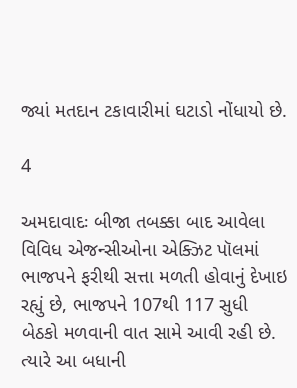જ્યાં મતદાન ટકાવારીમાં ઘટાડો નોંધાયો છે.

4

અમદાવાદઃ બીજા તબક્કા બાદ આવેલા વિવિધ એજન્સીઓના એક્ઝિટ પૉલમાં ભાજપને ફરીથી સત્તા મળતી હોવાનું દેખાઇ રહ્યું છે, ભાજપને 107થી 117 સુધી બેઠકો મળવાની વાત સામે આવી રહી છે. ત્યારે આ બધાની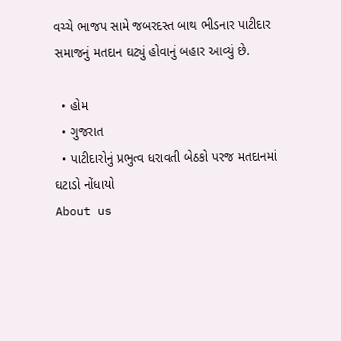વચ્ચે ભાજપ સામે જબરદસ્ત બાથ ભીડનાર પાટીદાર સમાજનું મતદાન ઘટ્યું હોવાનું બહાર આવ્યું છે.

  • હોમ
  • ગુજરાત
  • પાટીદારોનું પ્રભુત્વ ધરાવતી બેઠકો પરજ મતદાનમાં ઘટાડો નોંધાયો
About us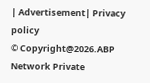| Advertisement| Privacy policy
© Copyright@2026.ABP Network Private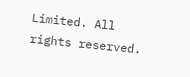Limited. All rights reserved.